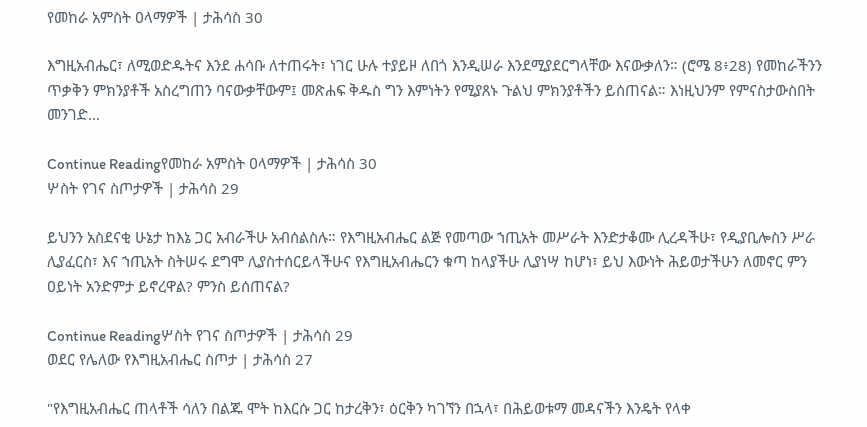የመከራ አምስት ዐላማዎች | ታሕሳስ 30

እግዚአብሔር፣ ለሚወድዱትና እንደ ሐሳቡ ለተጠሩት፣ ነገር ሁሉ ተያይዞ ለበጎ እንዲሠራ እንደሚያደርግላቸው እናውቃለን። (ሮሜ 8፥28) የመከራችንን ጥቃቅን ምክንያቶች አስረግጠን ባናውቃቸውም፤ መጽሐፍ ቅዱስ ግን እምነትን የሚያጸኑ ጉልህ ምክንያቶችን ይሰጠናል። እነዚህንም የምናስታውስበት መንገድ…

Continue Readingየመከራ አምስት ዐላማዎች | ታሕሳስ 30
ሦስት የገና ስጦታዎች | ታሕሳስ 29

ይህንን አስደናቂ ሁኔታ ከእኔ ጋር አብራችሁ አብሰልስሉ። የእግዚአብሔር ልጅ የመጣው ኀጢአት መሥራት እንድታቆሙ ሊረዳችሁ፣ የዲያቢሎስን ሥራ ሊያፈርስ፣ እና ኀጢአት ስትሠሩ ደግሞ ሊያስተሰርይላችሁና የእግዚአብሔርን ቁጣ ከላያችሁ ሊያነሣ ከሆነ፣ ይህ እውነት ሕይወታችሁን ለመኖር ምን ዐይነት አንድምታ ይኖረዋል? ምንስ ይሰጠናል?

Continue Readingሦስት የገና ስጦታዎች | ታሕሳስ 29
ወደር የሌለው የእግዚአብሔር ስጦታ | ታሕሳስ 27

"የእግዚአብሔር ጠላቶች ሳለን በልጁ ሞት ከእርሱ ጋር ከታረቅን፣ ዕርቅን ካገኘን በኋላ፣ በሕይወቱማ መዳናችን እንዴት የላቀ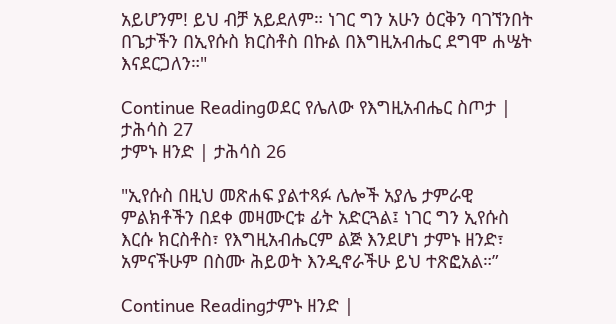አይሆንም! ይህ ብቻ አይደለም። ነገር ግን አሁን ዕርቅን ባገኘንበት በጌታችን በኢየሱስ ክርስቶስ በኩል በእግዚአብሔር ደግሞ ሐሤት እናደርጋለን።"

Continue Readingወደር የሌለው የእግዚአብሔር ስጦታ | ታሕሳስ 27
ታምኑ ዘንድ | ታሕሳስ 26

"ኢየሱስ በዚህ መጽሐፍ ያልተጻፉ ሌሎች አያሌ ታምራዊ ምልክቶችን በደቀ መዛሙርቱ ፊት አድርጓል፤ ነገር ግን ኢየሱስ እርሱ ክርስቶስ፣ የእግዚአብሔርም ልጅ እንደሆነ ታምኑ ዘንድ፣ አምናችሁም በስሙ ሕይወት እንዲኖራችሁ ይህ ተጽፎአል።”

Continue Readingታምኑ ዘንድ |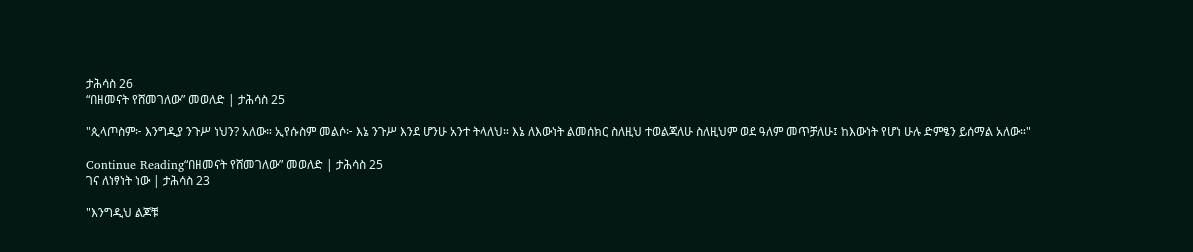ታሕሳስ 26
“በዘመናት የሸመገለው” መወለድ | ታሕሳስ 25

"ጲላጦስም፦ እንግዲያ ንጉሥ ነህን? አለው። ኢየሱስም መልሶ፦ እኔ ንጉሥ እንደ ሆንሁ አንተ ትላለህ። እኔ ለእውነት ልመሰክር ስለዚህ ተወልጃለሁ ስለዚህም ወደ ዓለም መጥቻለሁ፤ ከእውነት የሆነ ሁሉ ድምፄን ይሰማል አለው።"

Continue Reading“በዘመናት የሸመገለው” መወለድ | ታሕሳስ 25
ገና ለነፃነት ነው | ታሕሳስ 23

"እንግዲህ ልጆቹ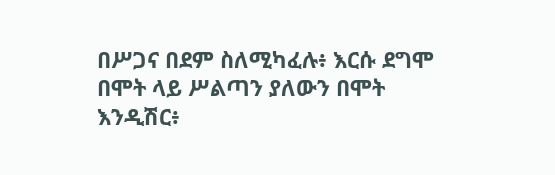በሥጋና በደም ስለሚካፈሉ፥ እርሱ ደግሞ በሞት ላይ ሥልጣን ያለውን በሞት እንዲሽር፥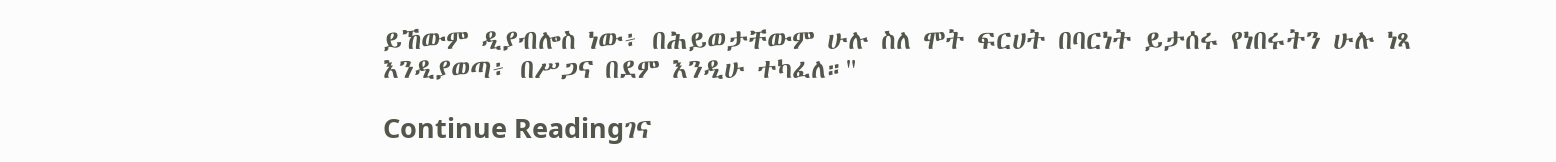ይኸውም ዲያብሎስ ነው፥ በሕይወታቸውም ሁሉ ስለ ሞት ፍርሀት በባርነት ይታሰሩ የነበሩትን ሁሉ ነጻ እንዲያወጣ፥ በሥጋና በደም እንዲሁ ተካፈለ።"

Continue Readingገና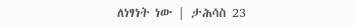ለነፃነት ነው | ታሕሳስ 23